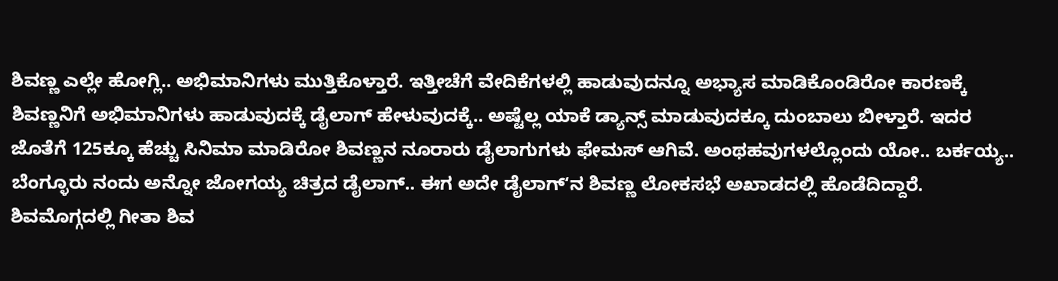ಶಿವಣ್ಣ ಎಲ್ಲೇ ಹೋಗ್ಲಿ.. ಅಭಿಮಾನಿಗಳು ಮುತ್ತಿಕೊಳ್ತಾರೆ. ಇತ್ತೀಚೆಗೆ ವೇದಿಕೆಗಳಲ್ಲಿ ಹಾಡುವುದನ್ನೂ ಅಭ್ಯಾಸ ಮಾಡಿಕೊಂಡಿರೋ ಕಾರಣಕ್ಕೆ ಶಿವಣ್ಣನಿಗೆ ಅಭಿಮಾನಿಗಳು ಹಾಡುವುದಕ್ಕೆ ಡೈಲಾಗ್ ಹೇಳುವುದಕ್ಕೆ.. ಅಷ್ಟೆಲ್ಲ ಯಾಕೆ ಡ್ಯಾನ್ಸ್ ಮಾಡುವುದಕ್ಕೂ ದುಂಬಾಲು ಬೀಳ್ತಾರೆ. ಇದರ ಜೊತೆಗೆ 125ಕ್ಕೂ ಹೆಚ್ಚು ಸಿನಿಮಾ ಮಾಡಿರೋ ಶಿವಣ್ಣನ ನೂರಾರು ಡೈಲಾಗುಗಳು ಫೇಮಸ್ ಆಗಿವೆ. ಅಂಥಹವುಗಳಲ್ಲೊಂದು ಯೋ.. ಬರ್ಕಯ್ಯ.. ಬೆಂಗ್ಳೂರು ನಂದು ಅನ್ನೋ ಜೋಗಯ್ಯ ಚಿತ್ರದ ಡೈಲಾಗ್.. ಈಗ ಅದೇ ಡೈಲಾಗ್ʻನ ಶಿವಣ್ಣ ಲೋಕಸಭೆ ಅಖಾಡದಲ್ಲಿ ಹೊಡೆದಿದ್ದಾರೆ.
ಶಿವಮೊಗ್ಗದಲ್ಲಿ ಗೀತಾ ಶಿವ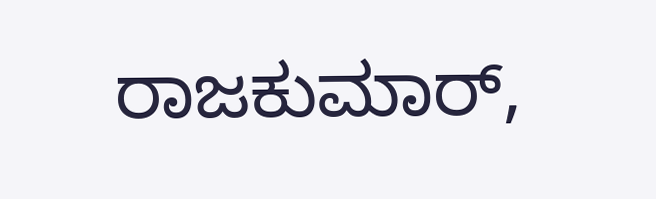ರಾಜಕುಮಾರ್,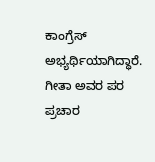ಕಾಂಗ್ರೆಸ್ ಅಭ್ಯರ್ಥಿಯಾಗಿದ್ಧಾರೆ. ಗೀತಾ ಅವರ ಪರ ಪ್ರಚಾರ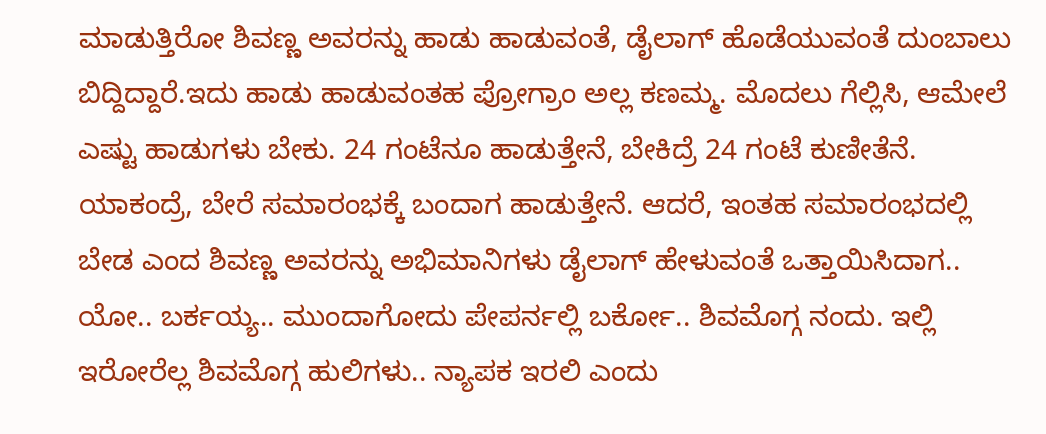ಮಾಡುತ್ತಿರೋ ಶಿವಣ್ಣ ಅವರನ್ನು ಹಾಡು ಹಾಡುವಂತೆ, ಡೈಲಾಗ್ ಹೊಡೆಯುವಂತೆ ದುಂಬಾಲು ಬಿದ್ದಿದ್ದಾರೆ.ಇದು ಹಾಡು ಹಾಡುವಂತಹ ಪ್ರೋಗ್ರಾಂ ಅಲ್ಲ ಕಣಮ್ಮ. ಮೊದಲು ಗೆಲ್ಲಿಸಿ, ಆಮೇಲೆ ಎಷ್ಟು ಹಾಡುಗಳು ಬೇಕು. 24 ಗಂಟೆನೂ ಹಾಡುತ್ತೇನೆ, ಬೇಕಿದ್ರೆ 24 ಗಂಟೆ ಕುಣೀತೆನೆ. ಯಾಕಂದ್ರೆ, ಬೇರೆ ಸಮಾರಂಭಕ್ಕೆ ಬಂದಾಗ ಹಾಡುತ್ತೇನೆ. ಆದರೆ, ಇಂತಹ ಸಮಾರಂಭದಲ್ಲಿ ಬೇಡ ಎಂದ ಶಿವಣ್ಣ ಅವರನ್ನು ಅಭಿಮಾನಿಗಳು ಡೈಲಾಗ್ ಹೇಳುವಂತೆ ಒತ್ತಾಯಿಸಿದಾಗ.. ಯೋ.. ಬರ್ಕಯ್ಯ.. ಮುಂದಾಗೋದು ಪೇಪರ್ನಲ್ಲಿ ಬರ್ಕೋ.. ಶಿವಮೊಗ್ಗ ನಂದು. ಇಲ್ಲಿ ಇರೋರೆಲ್ಲ ಶಿವಮೊಗ್ಗ ಹುಲಿಗಳು.. ನ್ಯಾಪಕ ಇರಲಿ ಎಂದು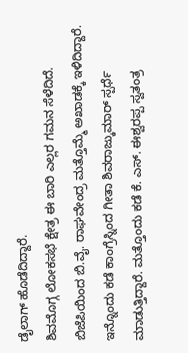ಡೈಲಾಗ್ ಹೊಡೆದಿದ್ದಾರೆ.
ಶಿವಮೊಗ್ಗ ಲೋಕಸಭೆ ಕ್ಷೇತ್ರ ಈ ಬಾರಿ ಎಲ್ಲರ ಗಮನ ಸೆಳೆದಿದೆ. ಬಿಜೆಪಿಯಿಂದ ಬಿ.ವೈ. ರಾಘವೇಂದ್ರ ಮತ್ತೊಮ್ಮೆ ಅಖಾಡಕ್ಕೆ ಇಳಿದಿದ್ದಾರೆ. ಇನ್ನೊಂದು ಕಡೆ ಕಾಂಗ್ರೆಸ್ನಿಂದ ಗೀತಾ ಶಿವರಾಜ್ಕುಮಾರ್ ಸ್ಪರ್ಧೆ ಮಾಡುತ್ತಿದ್ದಾರೆ. ಮತ್ತೊಂದು ಕಡೆ ಕೆ. ಎಸ್. ಈಶ್ವರಪ್ಪ ಸ್ವತಂತ್ರ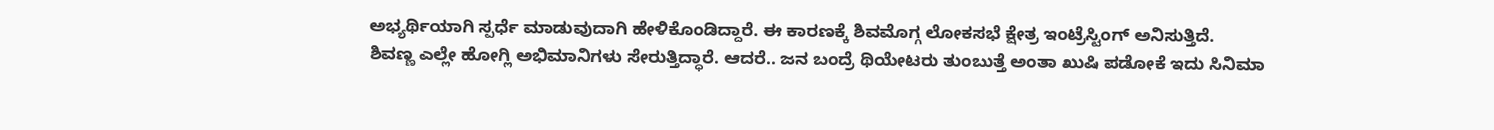ಅಭ್ಯರ್ಥಿಯಾಗಿ ಸ್ಪರ್ಧೆ ಮಾಡುವುದಾಗಿ ಹೇಳಿಕೊಂಡಿದ್ದಾರೆ. ಈ ಕಾರಣಕ್ಕೆ ಶಿವಮೊಗ್ಗ ಲೋಕಸಭೆ ಕ್ಷೇತ್ರ ಇಂಟ್ರೆಸ್ಟಿಂಗ್ ಅನಿಸುತ್ತಿದೆ.
ಶಿವಣ್ಣ ಎಲ್ಲೇ ಹೋಗ್ಲಿ ಅಭಿಮಾನಿಗಳು ಸೇರುತ್ತಿದ್ಧಾರೆ. ಆದರೆ.. ಜನ ಬಂದ್ರೆ ಥಿಯೇಟರು ತುಂಬುತ್ತೆ ಅಂತಾ ಖುಷಿ ಪಡೋಕೆ ಇದು ಸಿನಿಮಾ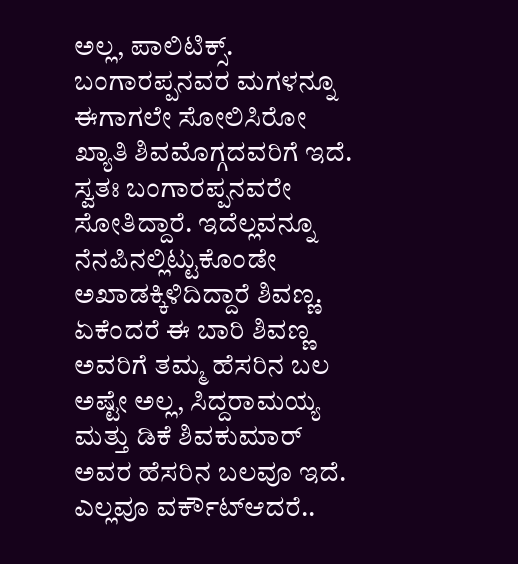ಅಲ್ಲ, ಪಾಲಿಟಿಕ್ಸ್. ಬಂಗಾರಪ್ಪನವರ ಮಗಳನ್ನೂ ಈಗಾಗಲೇ ಸೋಲಿಸಿರೋ ಖ್ಯಾತಿ ಶಿವಮೊಗ್ಗದವರಿಗೆ ಇದೆ. ಸ್ವತಃ ಬಂಗಾರಪ್ಪನವರೇ ಸೋತಿದ್ದಾರೆ. ಇದೆಲ್ಲವನ್ನೂ ನೆನಪಿನಲ್ಲಿಟ್ಟುಕೊಂಡೇ ಅಖಾಡಕ್ಕಿಳಿದಿದ್ದಾರೆ ಶಿವಣ್ಣ.
ಏಕೆಂದರೆ ಈ ಬಾರಿ ಶಿವಣ್ಣ ಅವರಿಗೆ ತಮ್ಮ ಹೆಸರಿನ ಬಲ ಅಷ್ಟೇ ಅಲ್ಲ, ಸಿದ್ದರಾಮಯ್ಯ ಮತ್ತು ಡಿಕೆ ಶಿವಕುಮಾರ್ ಅವರ ಹೆಸರಿನ ಬಲವೂ ಇದೆ. ಎಲ್ಲವೂ ವರ್ಕೌಟ್ಆದರೆ..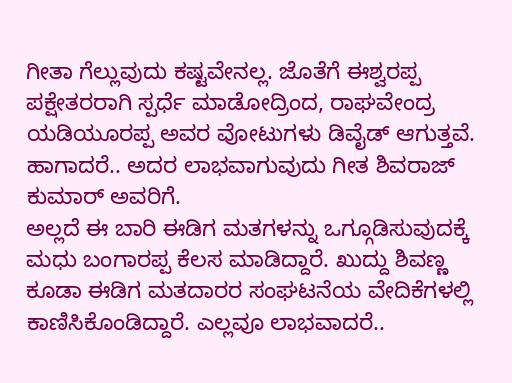ಗೀತಾ ಗೆಲ್ಲುವುದು ಕಷ್ಟವೇನಲ್ಲ. ಜೊತೆಗೆ ಈಶ್ವರಪ್ಪ ಪಕ್ಷೇತರರಾಗಿ ಸ್ಪರ್ಧೆ ಮಾಡೋದ್ರಿಂದ, ರಾಘವೇಂದ್ರ ಯಡಿಯೂರಪ್ಪ ಅವರ ವೋಟುಗಳು ಡಿವೈಡ್ ಆಗುತ್ತವೆ. ಹಾಗಾದರೆ.. ಅದರ ಲಾಭವಾಗುವುದು ಗೀತ ಶಿವರಾಜ್ ಕುಮಾರ್ ಅವರಿಗೆ.
ಅಲ್ಲದೆ ಈ ಬಾರಿ ಈಡಿಗ ಮತಗಳನ್ನು ಒಗ್ಗೂಡಿಸುವುದಕ್ಕೆ ಮಧು ಬಂಗಾರಪ್ಪ ಕೆಲಸ ಮಾಡಿದ್ದಾರೆ. ಖುದ್ದು ಶಿವಣ್ಣ ಕೂಡಾ ಈಡಿಗ ಮತದಾರರ ಸಂಘಟನೆಯ ವೇದಿಕೆಗಳಲ್ಲಿ ಕಾಣಿಸಿಕೊಂಡಿದ್ದಾರೆ. ಎಲ್ಲವೂ ಲಾಭವಾದರೆ..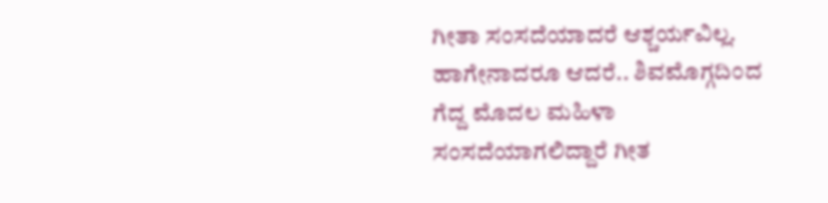ಗೀತಾ ಸಂಸದೆಯಾದರೆ ಆಶ್ಚರ್ಯವಿಲ್ಲ. ಹಾಗೇನಾದರೂ ಆದರೆ.. ಶಿವಮೊಗ್ಗದಿಂದ ಗೆದ್ದ ಮೊದಲ ಮಹಿಳಾ ಸಂಸದೆಯಾಗಲಿದ್ದಾರೆ ಗೀತ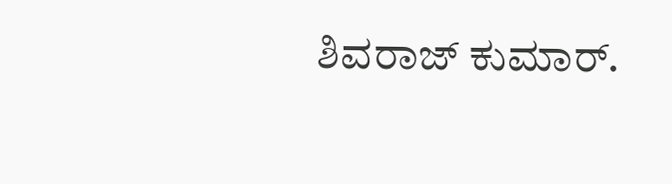ಶಿವರಾಜ್ ಕುಮಾರ್.